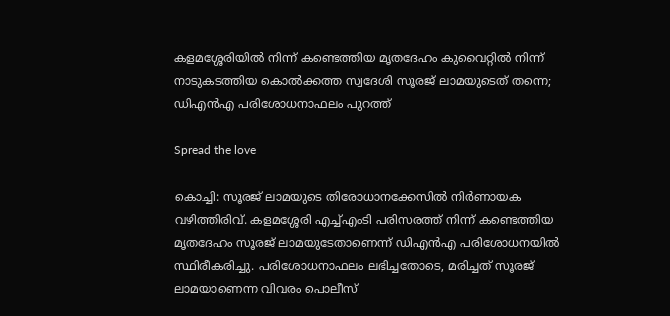കളമശ്ശേരിയില്‍ നിന്ന് കണ്ടെത്തിയ മൃതദേഹം കുവൈറ്റില്‍ നിന്ന് നാടുകടത്തിയ കൊല്‍ക്കത്ത സ്വദേശി സൂരജ് ലാമയുടെത് തന്നെ; ഡിഎന്‍എ പരിശോധനാഫലം പുറത്ത്

Spread the love

കൊച്ചി: സൂരജ് ലാമയുടെ തിരോധാനക്കേസിൽ നിർണായക വഴിത്തിരിവ്. കളമശ്ശേരി എച്ച്‌എംടി പരിസരത്ത് നിന്ന് കണ്ടെത്തിയ മൃതദേഹം സൂരജ് ലാമയുടേതാണെന്ന് ഡിഎൻഎ പരിശോധനയിൽ സ്ഥിരീകരിച്ചു. പരിശോധനാഫലം ലഭിച്ചതോടെ, മരിച്ചത് സൂരജ് ലാമയാണെന്ന വിവരം പൊലീസ്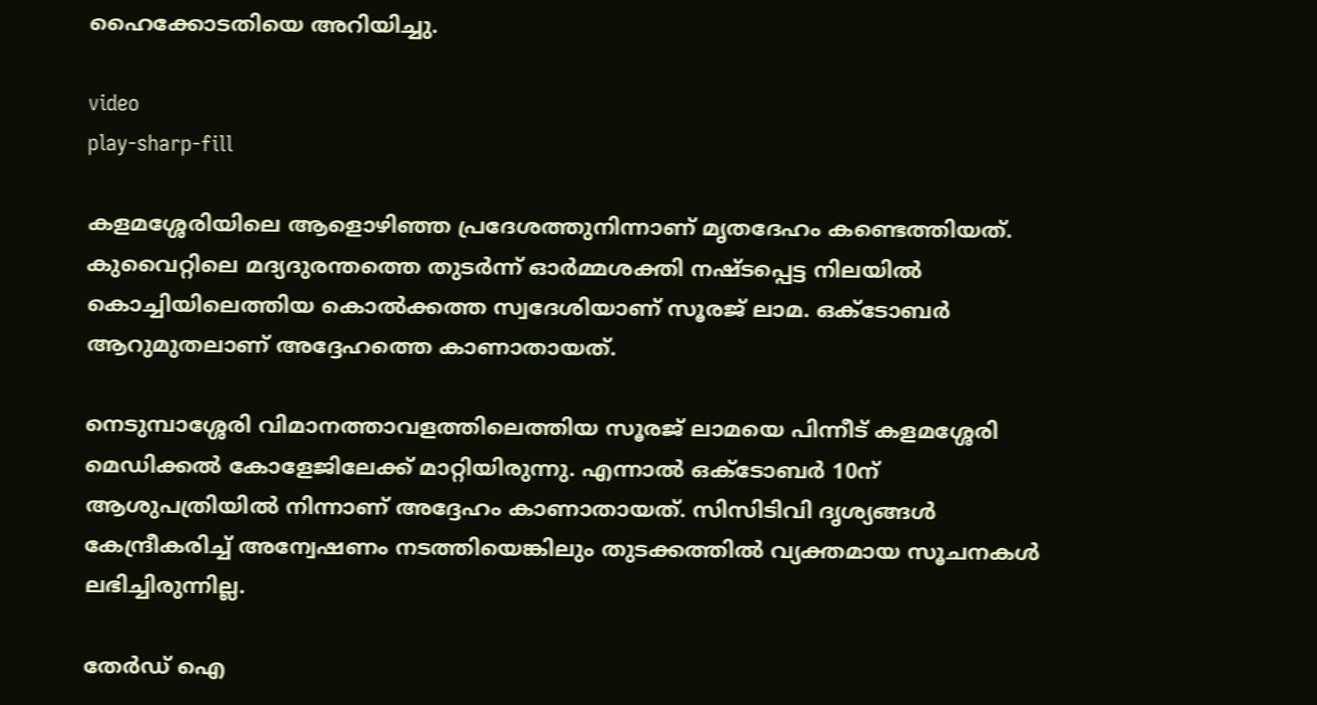ഹൈക്കോടതിയെ അറിയിച്ചു.

video
play-sharp-fill

കളമശ്ശേരിയിലെ ആളൊഴിഞ്ഞ പ്രദേശത്തുനിന്നാണ് മൃതദേഹം കണ്ടെത്തിയത്. കുവൈറ്റിലെ മദ്യദുരന്തത്തെ തുടർന്ന് ഓർമ്മശക്തി നഷ്ടപ്പെട്ട നിലയിൽ കൊച്ചിയിലെത്തിയ കൊൽക്കത്ത സ്വദേശിയാണ് സൂരജ് ലാമ. ഒക്ടോബർ ആറുമുതലാണ് അദ്ദേഹത്തെ കാണാതായത്.

നെടുമ്പാശ്ശേരി വിമാനത്താവളത്തിലെത്തിയ സൂരജ് ലാമയെ പിന്നീട് കളമശ്ശേരി മെഡിക്കൽ കോളേജിലേക്ക് മാറ്റിയിരുന്നു. എന്നാൽ ഒക്ടോബർ 10ന് ആശുപത്രിയിൽ നിന്നാണ് അദ്ദേഹം കാണാതായത്. സിസിടിവി ദൃശ്യങ്ങൾ കേന്ദ്രീകരിച്ച് അന്വേഷണം നടത്തിയെങ്കിലും തുടക്കത്തിൽ വ്യക്തമായ സൂചനകൾ ലഭിച്ചിരുന്നില്ല.

തേർഡ് ഐ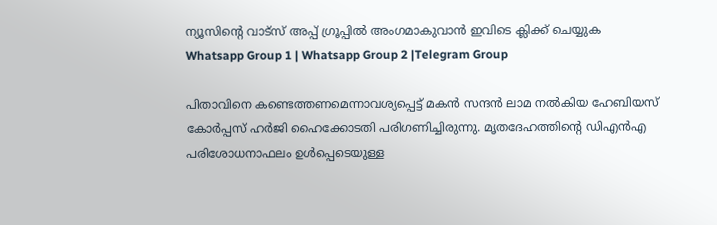ന്യൂസിന്റെ വാട്സ് അപ്പ് ഗ്രൂപ്പിൽ അംഗമാകുവാൻ ഇവിടെ ക്ലിക്ക് ചെയ്യുക
Whatsapp Group 1 | Whatsapp Group 2 |Telegram Group

പിതാവിനെ കണ്ടെത്തണമെന്നാവശ്യപ്പെട്ട് മകൻ സന്ദൻ ലാമ നൽകിയ ഹേബിയസ് കോർപ്പസ് ഹർജി ഹൈക്കോടതി പരിഗണിച്ചിരുന്നു. മൃതദേഹത്തിന്റെ ഡിഎൻഎ പരിശോധനാഫലം ഉൾപ്പെടെയുള്ള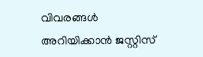വിവരങ്ങൾ അറിയിക്കാൻ ജസ്റ്റിസ്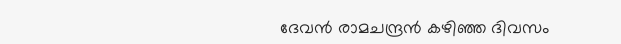ദേവൻ രാമചന്ദ്രൻ കഴിഞ്ഞ ദിവസം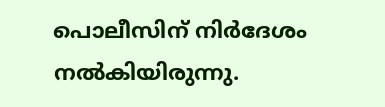പൊലീസിന് നിർദേശം നൽകിയിരുന്നു.